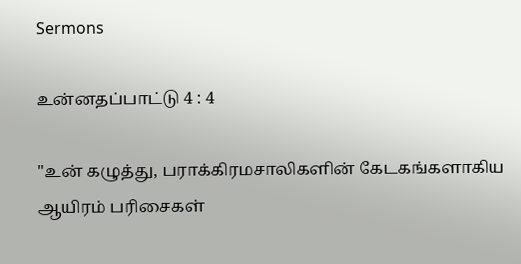Sermons

உன்னதப்பாட்டு 4 : 4

"உன் கழுத்து, பராக்கிரமசாலிகளின் கேடகங்களாகிய ஆயிரம் பரிசைகள்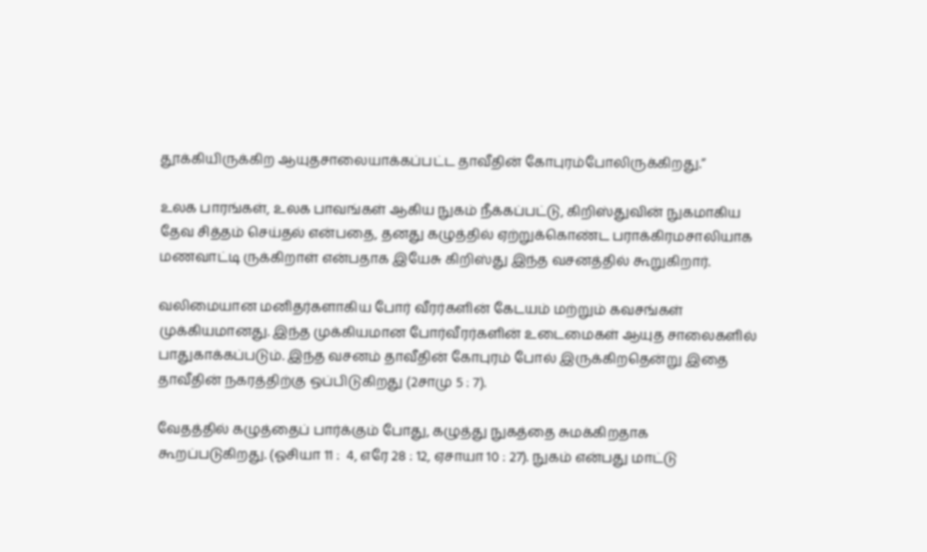தூக்கியிருக்கிற ஆயுதசாலையாக்கப்பட்ட தாவீதின் கோபுரம்போலிருக்கிறது.”

உலக பாரங்கள், உலக பாவங்கள் ஆகிய நுகம் நீக்கப்பட்டு, கிறிஸ்துவின் நுகமாகிய தேவ சித்தம் செய்தல் என்பதை, தனது கழுத்தில் ஏற்றுக்கொண்ட பராக்கிரமசாலியாக மணவாட்டி ருக்கிறாள் என்பதாக இயேசு கிறிஸ்து இந்த வசனத்தில் கூறுகிறார்.

வலிமையான மனிதர்களாகிய போர் வீரர்களின் கேடயம் மற்றும் கவசங்கள் முக்கியமானது. இந்த முக்கியமான போர்வீரர்களின் உடைமைகள் ஆயுத சாலைகளில் பாதுகாக்கப்படும். இந்த வசனம் தாவீதின் கோபுரம் போல் இருக்கிறதென்று இதை தாவீதின் நகரத்திற்கு ஒப்பிடுகிறது (2சாமு 5 : 7).

வேதத்தில் கழுத்தைப் பார்க்கும் போது, கழுத்து நுகத்தை சுமக்கிறதாக கூறப்படுகிறது. (ஓசியா 11 :  4, எரே 28 : 12, ஏசாயா 10 : 27). நுகம் என்பது மாட்டு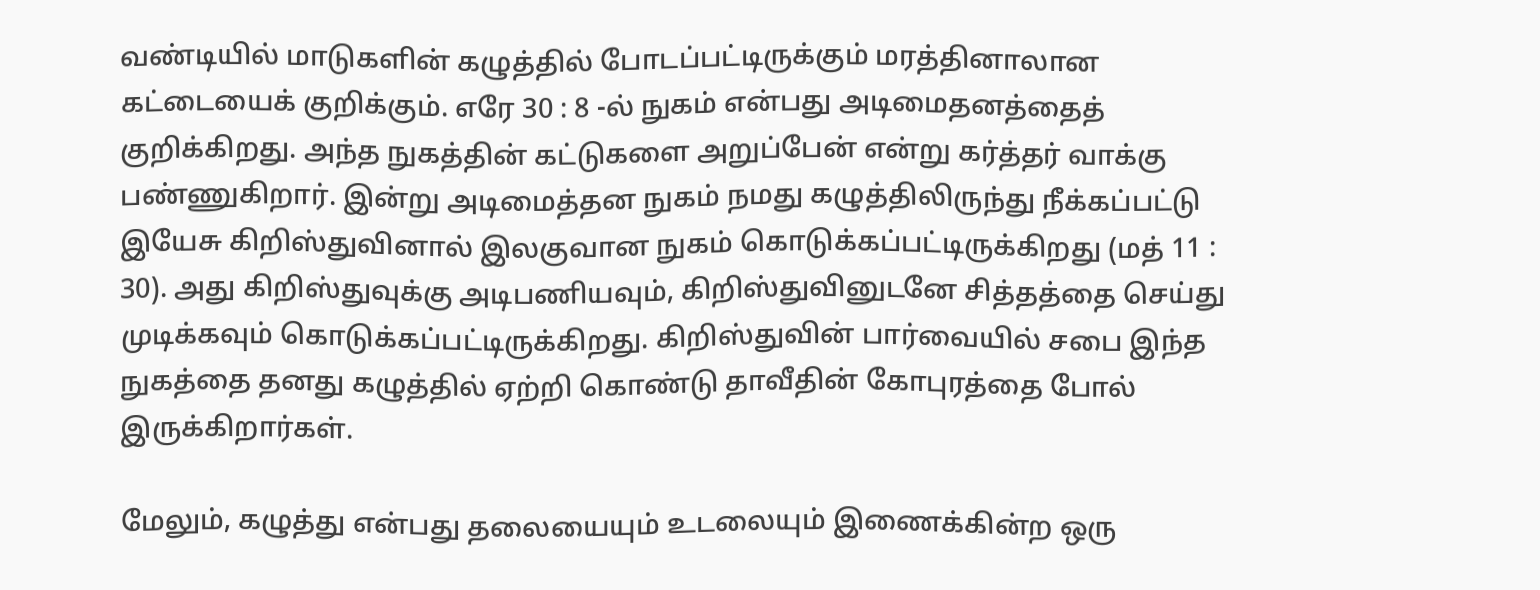வண்டியில் மாடுகளின் கழுத்தில் போடப்பட்டிருக்கும் மரத்தினாலான கட்டையைக் குறிக்கும். எரே 30 : 8 -ல் நுகம் என்பது அடிமைதனத்தைத் குறிக்கிறது. அந்த நுகத்தின் கட்டுகளை அறுப்பேன் என்று கர்த்தர் வாக்கு பண்ணுகிறார். இன்று அடிமைத்தன நுகம் நமது கழுத்திலிருந்து நீக்கப்பட்டு இயேசு கிறிஸ்துவினால் இலகுவான நுகம் கொடுக்கப்பட்டிருக்கிறது (மத் 11 : 30). அது கிறிஸ்துவுக்கு அடிபணியவும், கிறிஸ்துவினுடனே சித்தத்தை செய்து முடிக்கவும் கொடுக்கப்பட்டிருக்கிறது. கிறிஸ்துவின் பார்வையில் சபை இந்த நுகத்தை தனது கழுத்தில் ஏற்றி கொண்டு தாவீதின் கோபுரத்தை போல் இருக்கிறார்கள்.

மேலும், கழுத்து என்பது தலையையும் உடலையும் இணைக்கின்ற ஒரு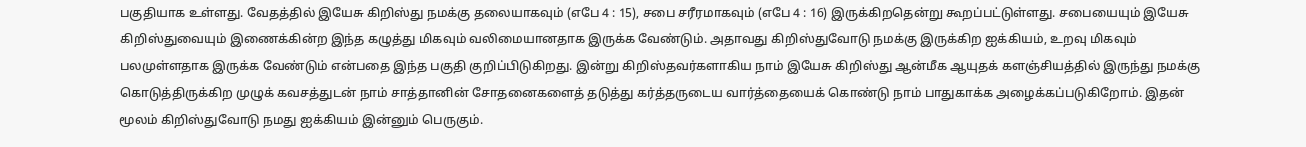பகுதியாக உள்ளது. வேதத்தில் இயேசு கிறிஸ்து நமக்கு தலையாகவும் (எபே 4 : 15), சபை சரீரமாகவும் (எபே 4 : 16) இருக்கிறதென்று கூறப்பட்டுள்ளது. சபையையும் இயேசு கிறிஸ்துவையும் இணைக்கின்ற இந்த கழுத்து மிகவும் வலிமையானதாக இருக்க வேண்டும். அதாவது கிறிஸ்துவோடு நமக்கு இருக்கிற ஐக்கியம், உறவு மிகவும் பலமுள்ளதாக இருக்க வேண்டும் என்பதை இந்த பகுதி குறிப்பிடுகிறது. இன்று கிறிஸ்தவர்களாகிய நாம் இயேசு கிறிஸ்து ஆன்மீக ஆயுதக் களஞ்சியத்தில் இருந்து நமக்கு கொடுத்திருக்கிற முழுக் கவசத்துடன் நாம் சாத்தானின் சோதனைகளைத் தடுத்து கர்த்தருடைய வார்த்தையைக் கொண்டு நாம் பாதுகாக்க அழைக்கப்படுகிறோம். இதன் மூலம் கிறிஸ்துவோடு நமது ஐக்கியம் இன்னும் பெருகும்.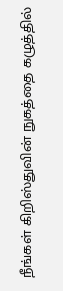நீங்கள் கிறிஸ்துவின் நுகத்தை கழுத்தில்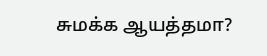சுமக்க ஆயத்தமா?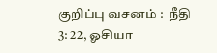குறிப்பு வசனம் :  நீதி 3: 22, ஓசியா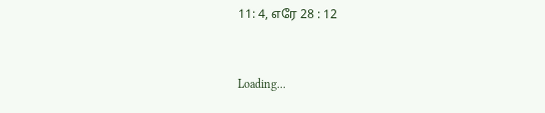11: 4, எரே 28 : 12


Loading...